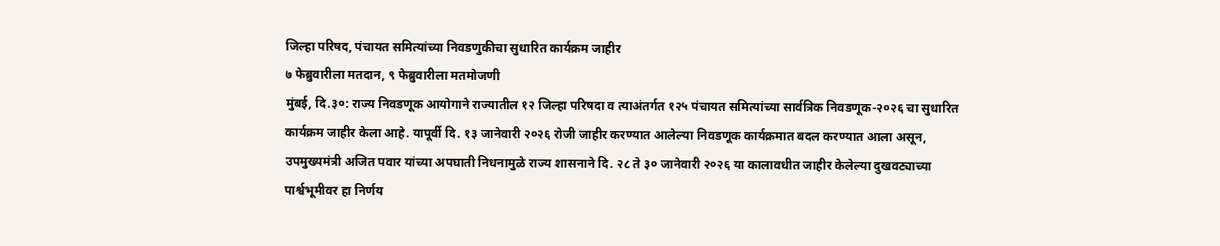जिल्हा परिषद, पंचायत समित्यांच्या निवडणुकीचा सुधारित कार्यक्रम जाहीर
७ फेब्रुवारीला मतदान, ९ फेब्रुवारीला मतमोजणी
मुंबई, दि.३०: राज्य निवडणूक आयोगाने राज्यातील १२ जिल्हा परिषदा व त्याअंतर्गत १२५ पंचायत समित्यांच्या सार्वत्रिक निवडणूक-२०२६ चा सुधारित कार्यक्रम जाहीर केला आहे. यापूर्वी दि. १३ जानेवारी २०२६ रोजी जाहीर करण्यात आलेल्या निवडणूक कार्यक्रमात बदल करण्यात आला असून, उपमुख्यमंत्री अजित पवार यांच्या अपघाती निधनामुळे राज्य शासनाने दि. २८ ते ३० जानेवारी २०२६ या कालावधीत जाहीर केलेल्या दुखवट्याच्या पार्श्वभूमीवर हा निर्णय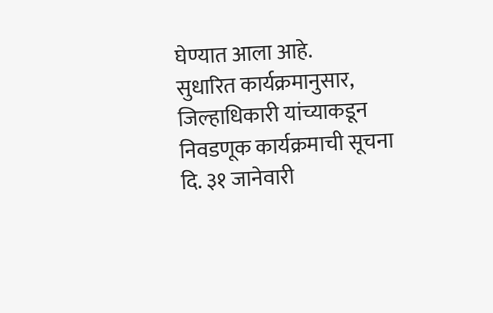घेण्यात आला आहे.
सुधारित कार्यक्रमानुसार, जिल्हाधिकारी यांच्याकडून निवडणूक कार्यक्रमाची सूचना दि. ३१ जानेवारी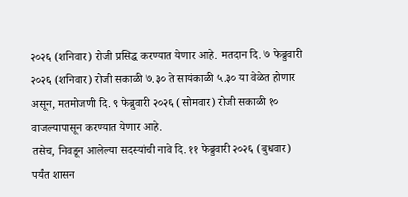२०२६ (शनिवार) रोजी प्रसिद्ध करण्यात येणार आहे. मतदान दि. ७ फेब्रुवारी २०२६ (शनिवार) रोजी सकाळी ७.३० ते सायंकाळी ५.३० या वेळेत होणार असून, मतमोजणी दि. ९ फेब्रुवारी २०२६ (सोमवार) रोजी सकाळी १० वाजल्यापासून करण्यात येणार आहे.
तसेच, निवडून आलेल्या सदस्यांची नावे दि. ११ फेब्रुवारी २०२६ (बुधवार) पर्यंत शासन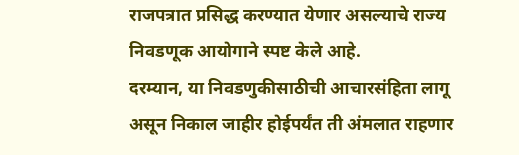राजपत्रात प्रसिद्ध करण्यात येणार असल्याचे राज्य निवडणूक आयोगाने स्पष्ट केले आहे.
दरम्यान, या निवडणुकीसाठीची आचारसंहिता लागू असून निकाल जाहीर होईपर्यंत ती अंमलात राहणार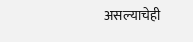असल्याचेही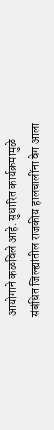आयोगाने कळविले आहे. सुधारित कार्यक्रमामुळे संबंधित जिल्ह्यांतील राजकीय हालचालींना वेग आला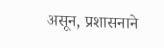असून, प्रशासनाने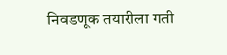निवडणूक तयारीला गती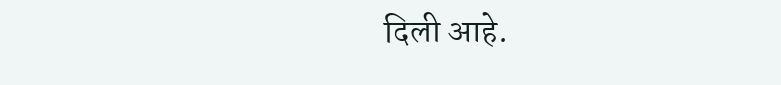दिली आहे.